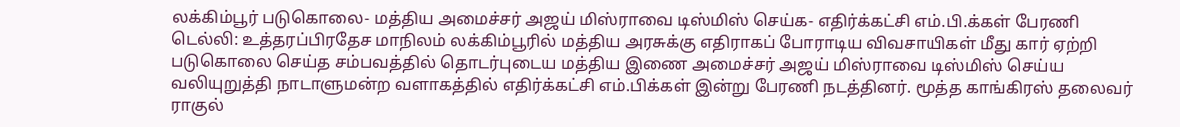லக்கிம்பூர் படுகொலை- மத்திய அமைச்சர் அஜய் மிஸ்ராவை டிஸ்மிஸ் செய்க- எதிர்க்கட்சி எம்.பி.க்கள் பேரணி
டெல்லி: உத்தரப்பிரதேச மாநிலம் லக்கிம்பூரில் மத்திய அரசுக்கு எதிராகப் போராடிய விவசாயிகள் மீது கார் ஏற்றி படுகொலை செய்த சம்பவத்தில் தொடர்புடைய மத்திய இணை அமைச்சர் அஜய் மிஸ்ராவை டிஸ்மிஸ் செய்ய வலியுறுத்தி நாடாளுமன்ற வளாகத்தில் எதிர்க்கட்சி எம்.பிக்கள் இன்று பேரணி நடத்தினர். மூத்த காங்கிரஸ் தலைவர் ராகுல்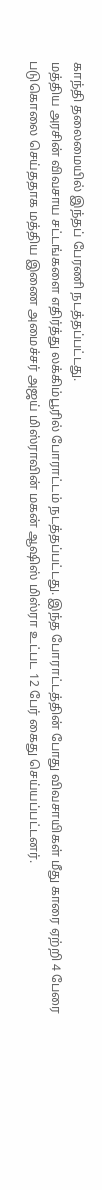காந்தி தலைமையில் இந்தப் பேரணி நடத்தப்பட்டது.
மத்திய அரசின் விவசாய சட்டங்களை எதிர்த்து லக்கிம்பூரில் போராட்டம் நடத்தப்பட்டது. இந்த போராட்டத்தின் போது விவசாயிகள் மீது காரை ஏற்றி 4 பேரை படுகொலை செய்ததாக மத்திய இணை அமைச்சர் அஜய் மிஸ்ராவின் மகன் ஆஷிஸ் மிஸ்ரா உட்பட 12 பேர் கைது செய்யப்பட்டனர்.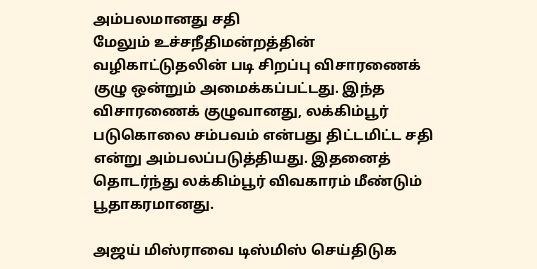அம்பலமானது சதி
மேலும் உச்சநீதிமன்றத்தின் வழிகாட்டுதலின் படி சிறப்பு விசாரணைக் குழு ஒன்றும் அமைக்கப்பட்டது. இந்த விசாரணைக் குழுவானது, லக்கிம்பூர் படுகொலை சம்பவம் என்பது திட்டமிட்ட சதி என்று அம்பலப்படுத்தியது. இதனைத் தொடர்ந்து லக்கிம்பூர் விவகாரம் மீண்டும் பூதாகரமானது.

அஜய் மிஸ்ராவை டிஸ்மிஸ் செய்திடுக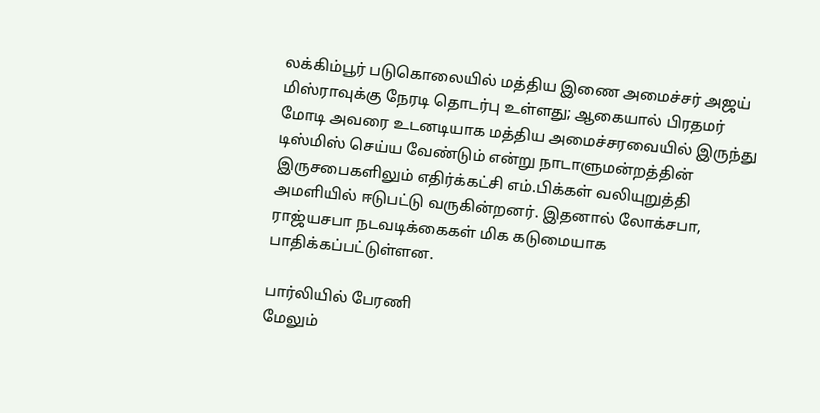லக்கிம்பூர் படுகொலையில் மத்திய இணை அமைச்சர் அஜய் மிஸ்ராவுக்கு நேரடி தொடர்பு உள்ளது; ஆகையால் பிரதமர் மோடி அவரை உடனடியாக மத்திய அமைச்சரவையில் இருந்து டிஸ்மிஸ் செய்ய வேண்டும் என்று நாடாளுமன்றத்தின் இருசபைகளிலும் எதிர்க்கட்சி எம்.பிக்கள் வலியுறுத்தி அமளியில் ஈடுபட்டு வருகின்றனர். இதனால் லோக்சபா, ராஜ்யசபா நடவடிக்கைகள் மிக கடுமையாக பாதிக்கப்பட்டுள்ளன.

பார்லியில் பேரணி
மேலும்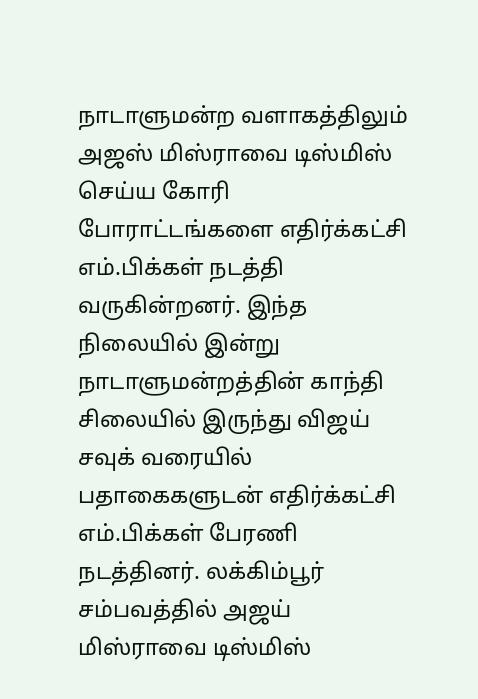நாடாளுமன்ற வளாகத்திலும் அஜஸ் மிஸ்ராவை டிஸ்மிஸ் செய்ய கோரி போராட்டங்களை எதிர்க்கட்சி எம்.பிக்கள் நடத்தி வருகின்றனர். இந்த நிலையில் இன்று நாடாளுமன்றத்தின் காந்தி சிலையில் இருந்து விஜய் சவுக் வரையில் பதாகைகளுடன் எதிர்க்கட்சி எம்.பிக்கள் பேரணி நடத்தினர். லக்கிம்பூர் சம்பவத்தில் அஜய் மிஸ்ராவை டிஸ்மிஸ்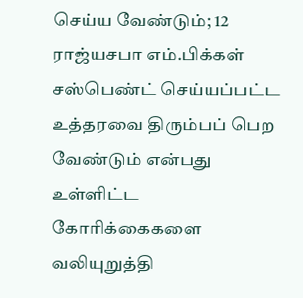செய்ய வேண்டும்; 12 ராஜ்யசபா எம்.பிக்கள் சஸ்பெண்ட் செய்யப்பட்ட உத்தரவை திரும்பப் பெற வேண்டும் என்பது உள்ளிட்ட கோரிக்கைகளை வலியுறுத்தி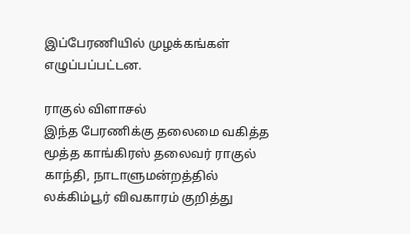இப்பேரணியில் முழக்கங்கள் எழுப்பப்பட்டன.

ராகுல் விளாசல்
இந்த பேரணிக்கு தலைமை வகித்த மூத்த காங்கிரஸ் தலைவர் ராகுல் காந்தி, நாடாளுமன்றத்தில் லக்கிம்பூர் விவகாரம் குறித்து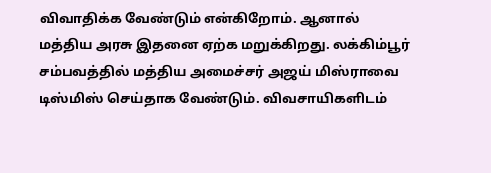விவாதிக்க வேண்டும் என்கிறோம். ஆனால் மத்திய அரசு இதனை ஏற்க மறுக்கிறது. லக்கிம்பூர் சம்பவத்தில் மத்திய அமைச்சர் அஜய் மிஸ்ராவை டிஸ்மிஸ் செய்தாக வேண்டும். விவசாயிகளிடம்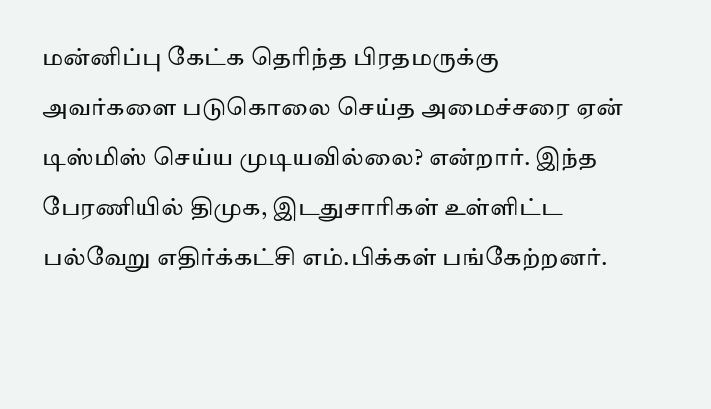மன்னிப்பு கேட்க தெரிந்த பிரதமருக்கு அவர்களை படுகொலை செய்த அமைச்சரை ஏன் டிஸ்மிஸ் செய்ய முடியவில்லை? என்றார். இந்த பேரணியில் திமுக, இடதுசாரிகள் உள்ளிட்ட பல்வேறு எதிர்க்கட்சி எம்.பிக்கள் பங்கேற்றனர்.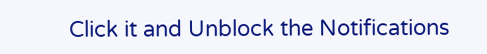Click it and Unblock the Notifications